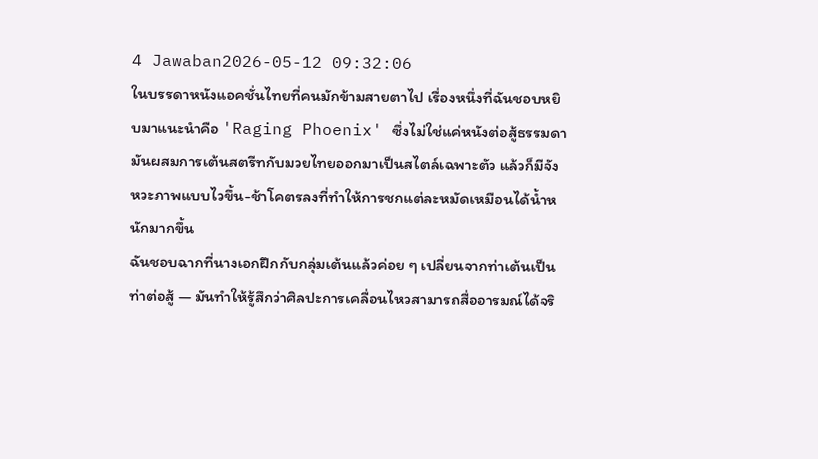4 Jawaban2026-05-12 09:32:06
ในบรรดาหนังแอคชั่นไทยที่คนมักข้ามสายตาไป เรื่องหนึ่งที่ฉันชอบหยิบมาแนะนำคือ 'Raging Phoenix' ซึ่งไม่ใช่แค่หนังต่อสู้ธรรมดา มันผสมการเต้นสตรีทกับมวยไทยออกมาเป็นสไตล์เฉพาะตัว แล้วก็มีจังหวะภาพแบบไวขึ้น-ช้าโคตรลงที่ทำให้การชกแต่ละหมัดเหมือนได้น้ำหนักมากขึ้น
ฉันชอบฉากที่นางเอกฝึกกับกลุ่มเต้นแล้วค่อย ๆ เปลี่ยนจากท่าเต้นเป็นท่าต่อสู้ — มันทำให้รู้สึกว่าศิลปะการเคลื่อนไหวสามารถสื่ออารมณ์ได้จริ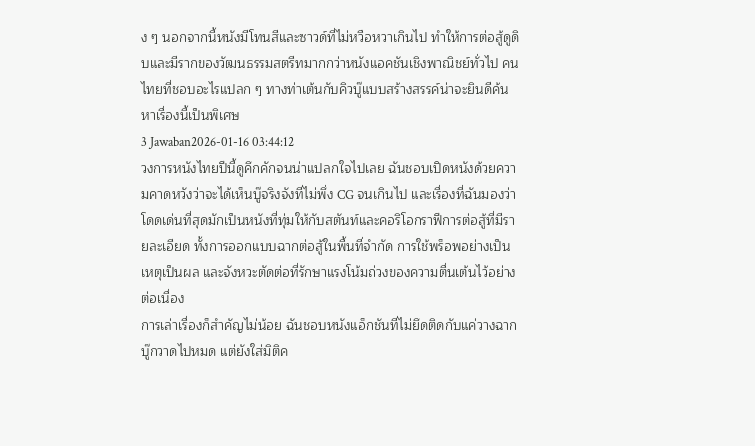ง ๆ นอกจากนี้หนังมีโทนสีและซาวด์ที่ไม่หวือหวาเกินไป ทำให้การต่อสู้ดูดิบและมีรากของวัฒนธรรมสตรีทมากกว่าหนังแอคชันเชิงพาณิชย์ทั่วไป คนไทยที่ชอบอะไรแปลก ๆ ทางท่าเต้นกับคิวบู๊แบบสร้างสรรค์น่าจะยินดีค้นหาเรื่องนี้เป็นพิเศษ
3 Jawaban2026-01-16 03:44:12
วงการหนังไทยปีนี้ดูคึกคักจนน่าแปลกใจไปเลย ฉันชอบเปิดหนังด้วยความคาดหวังว่าจะได้เห็นบู๊จริงจังที่ไม่พึ่ง CG จนเกินไป และเรื่องที่ฉันมองว่าโดดเด่นที่สุดมักเป็นหนังที่ทุ่มให้กับสตันท์และคอริโอกราฟีการต่อสู้ที่มีรายละเอียด ทั้งการออกแบบฉากต่อสู้ในพื้นที่จำกัด การใช้พร็อพอย่างเป็นเหตุเป็นผล และจังหวะตัดต่อที่รักษาแรงโน้มถ่วงของความตื่นเต้นไว้อย่างต่อเนื่อง
การเล่าเรื่องก็สำคัญไม่น้อย ฉันชอบหนังแอ็กชันที่ไม่ยึดติดกับแค่วางฉากบู๊กวาดไปหมด แต่ยังใส่มิติค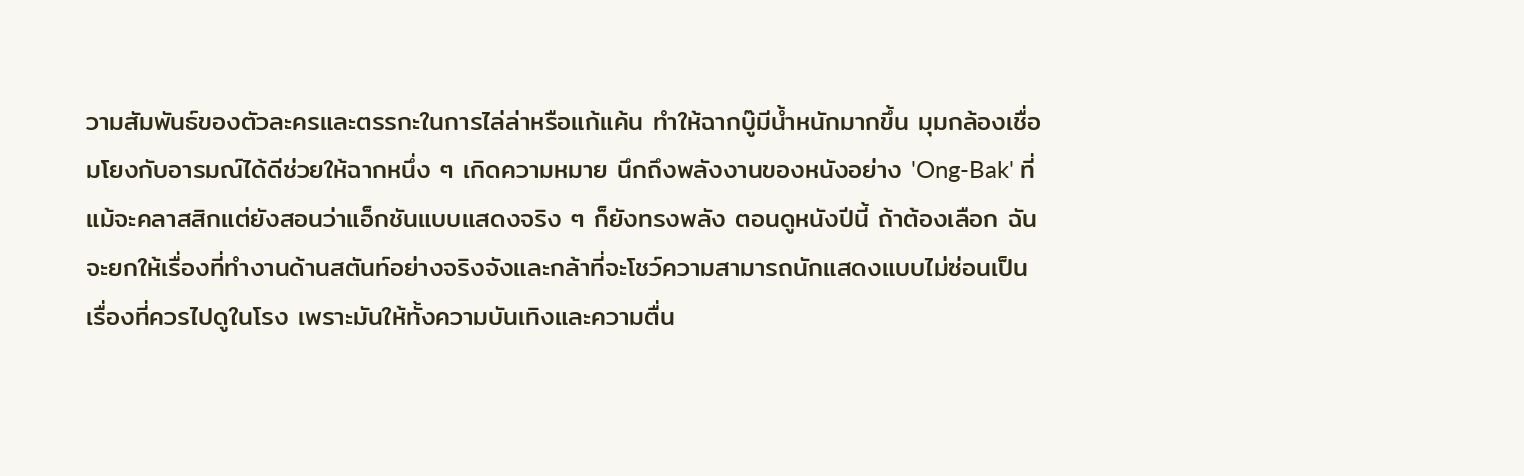วามสัมพันธ์ของตัวละครและตรรกะในการไล่ล่าหรือแก้แค้น ทำให้ฉากบู๊มีน้ำหนักมากขึ้น มุมกล้องเชื่อมโยงกับอารมณ์ได้ดีช่วยให้ฉากหนึ่ง ๆ เกิดความหมาย นึกถึงพลังงานของหนังอย่าง 'Ong-Bak' ที่แม้จะคลาสสิกแต่ยังสอนว่าแอ็กชันแบบแสดงจริง ๆ ก็ยังทรงพลัง ตอนดูหนังปีนี้ ถ้าต้องเลือก ฉันจะยกให้เรื่องที่ทำงานด้านสตันท์อย่างจริงจังและกล้าที่จะโชว์ความสามารถนักแสดงแบบไม่ซ่อนเป็นเรื่องที่ควรไปดูในโรง เพราะมันให้ทั้งความบันเทิงและความตื่น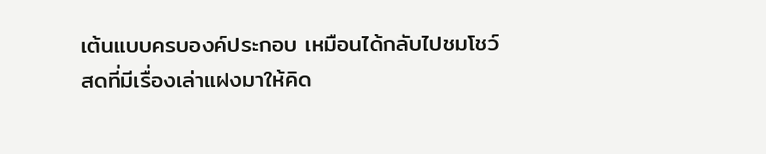เต้นแบบครบองค์ประกอบ เหมือนได้กลับไปชมโชว์สดที่มีเรื่องเล่าแฝงมาให้คิด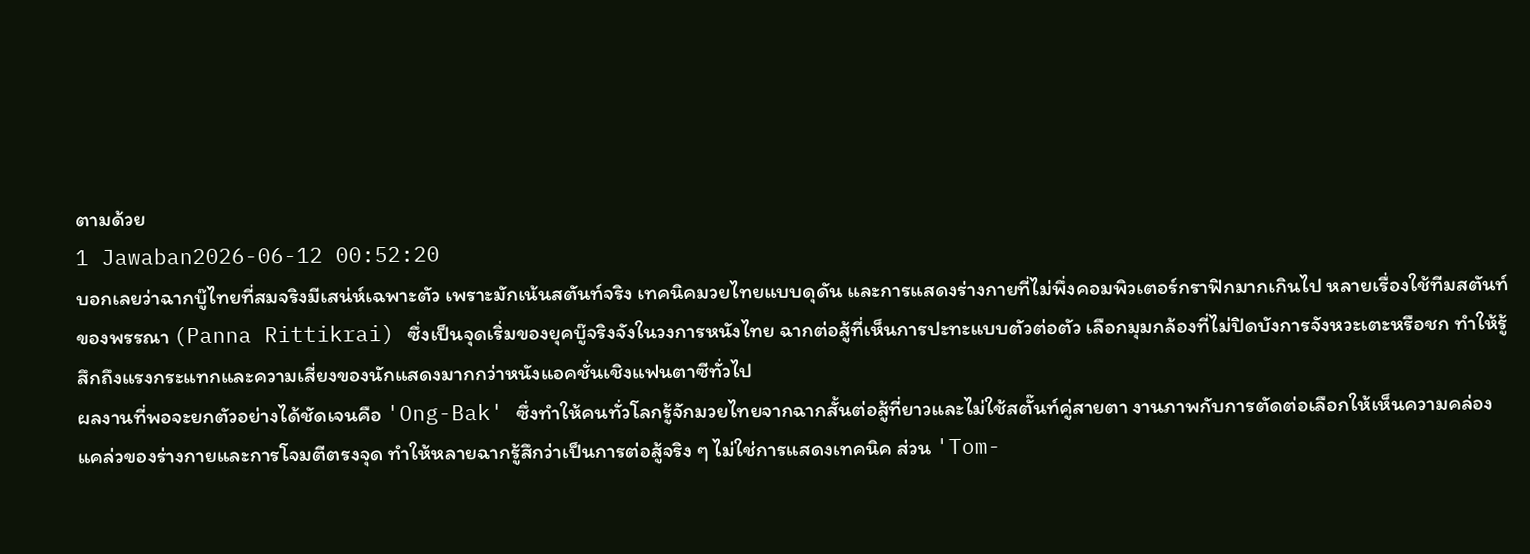ตามด้วย
1 Jawaban2026-06-12 00:52:20
บอกเลยว่าฉากบู๊ไทยที่สมจริงมีเสน่ห์เฉพาะตัว เพราะมักเน้นสตันท์จริง เทคนิคมวยไทยแบบดุดัน และการแสดงร่างกายที่ไม่พึ่งคอมพิวเตอร์กราฟิกมากเกินไป หลายเรื่องใช้ทีมสตันท์ของพรรณา (Panna Rittikrai) ซึ่งเป็นจุดเริ่มของยุคบู๊จริงจังในวงการหนังไทย ฉากต่อสู้ที่เห็นการปะทะแบบตัวต่อตัว เลือกมุมกล้องที่ไม่ปิดบังการจังหวะเตะหรือชก ทำให้รู้สึกถึงแรงกระแทกและความเสี่ยงของนักแสดงมากกว่าหนังแอคชั่นเชิงแฟนตาซีทั่วไป
ผลงานที่พอจะยกตัวอย่างได้ชัดเจนคือ 'Ong-Bak' ซึ่งทำให้คนทั่วโลกรู้จักมวยไทยจากฉากสั้นต่อสู้ที่ยาวและไม่ใช้สตั๊นท์คู่สายตา งานภาพกับการตัดต่อเลือกให้เห็นความคล่องแคล่วของร่างกายและการโจมตีตรงจุด ทำให้หลายฉากรู้สึกว่าเป็นการต่อสู้จริง ๆ ไม่ใช่การแสดงเทคนิค ส่วน 'Tom-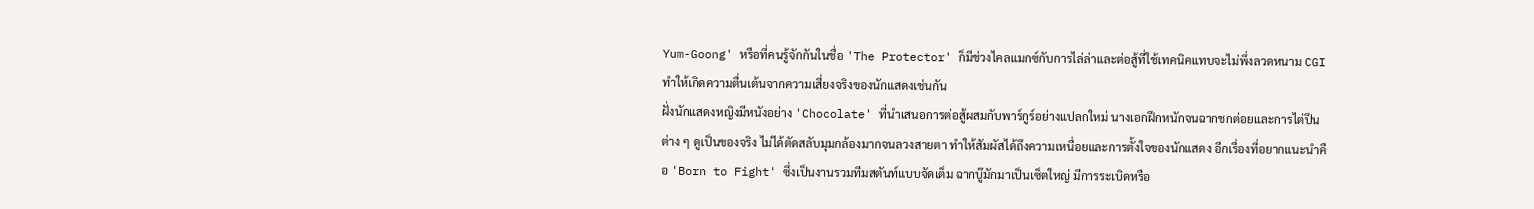Yum-Goong' หรือที่คนรู้จักกันในชื่อ 'The Protector' ก็มีช่วงไคลแมกซ์กับการไล่ล่าและต่อสู้ที่ใช้เทคนิคแทบจะไม่พึ่งลวดหนาม CGI ทำให้เกิดความตื่นเต้นจากความเสี่ยงจริงของนักแสดงเช่นกัน
ฝั่งนักแสดงหญิงมีหนังอย่าง 'Chocolate' ที่นำเสนอการต่อสู้ผสมกับพาร์กูร์อย่างแปลกใหม่ นางเอกฝึกหนักจนฉากชกต่อยและการไต่ปีนต่าง ๆ ดูเป็นของจริง ไม่ได้ตัดสลับมุมกล้องมากจนลวงสายตา ทำให้สัมผัสได้ถึงความเหนื่อยและการตั้งใจของนักแสดง อีกเรื่องที่อยากแนะนำคือ 'Born to Fight' ซึ่งเป็นงานรวมทีมสตันท์แบบจัดเต็ม ฉากบู๊มักมาเป็นเซ็ตใหญ่ มีการระเบิดหรือ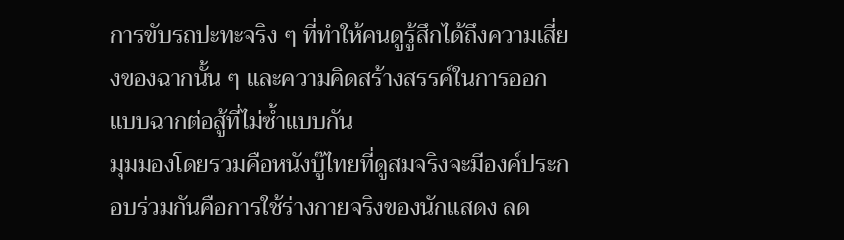การขับรถปะทะจริง ๆ ที่ทำให้คนดูรู้สึกได้ถึงความเสี่ยงของฉากนั้น ๆ และความคิดสร้างสรรค์ในการออกแบบฉากต่อสู้ที่ไม่ซ้ำแบบกัน
มุมมองโดยรวมคือหนังบู๊ไทยที่ดูสมจริงจะมีองค์ประกอบร่วมกันคือการใช้ร่างกายจริงของนักแสดง ลด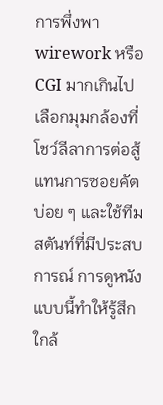การพึ่งพา wirework หรือ CGI มากเกินไป เลือกมุมกล้องที่โชว์ลีลาการต่อสู้แทนการซอยคัตบ่อย ๆ และใช้ทีมสตันท์ที่มีประสบการณ์ การดูหนังแบบนี้ทำให้รู้สึกใกล้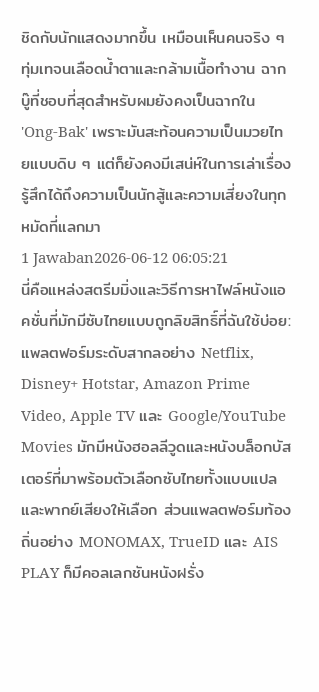ชิดกับนักแสดงมากขึ้น เหมือนเห็นคนจริง ๆ ทุ่มเทจนเลือดน้ำตาและกล้ามเนื้อทำงาน ฉากบู๊ที่ชอบที่สุดสำหรับผมยังคงเป็นฉากใน 'Ong-Bak' เพราะมันสะท้อนความเป็นมวยไทยแบบดิบ ๆ แต่ก็ยังคงมีเสน่ห์ในการเล่าเรื่อง รู้สึกได้ถึงความเป็นนักสู้และความเสี่ยงในทุกหมัดที่แลกมา
1 Jawaban2026-06-12 06:05:21
นี่คือแหล่งสตรีมมิ่งและวิธีการหาไฟล์หนังแอคชั่นที่มักมีซับไทยแบบถูกลิขสิทธิ์ที่ฉันใช้บ่อย: แพลตฟอร์มระดับสากลอย่าง Netflix, Disney+ Hotstar, Amazon Prime Video, Apple TV และ Google/YouTube Movies มักมีหนังฮอลลีวูดและหนังบล็อกบัสเตอร์ที่มาพร้อมตัวเลือกซับไทยทั้งแบบแปลและพากย์เสียงให้เลือก ส่วนแพลตฟอร์มท้องถิ่นอย่าง MONOMAX, TrueID และ AIS PLAY ก็มีคอลเลกชันหนังฝรั่ง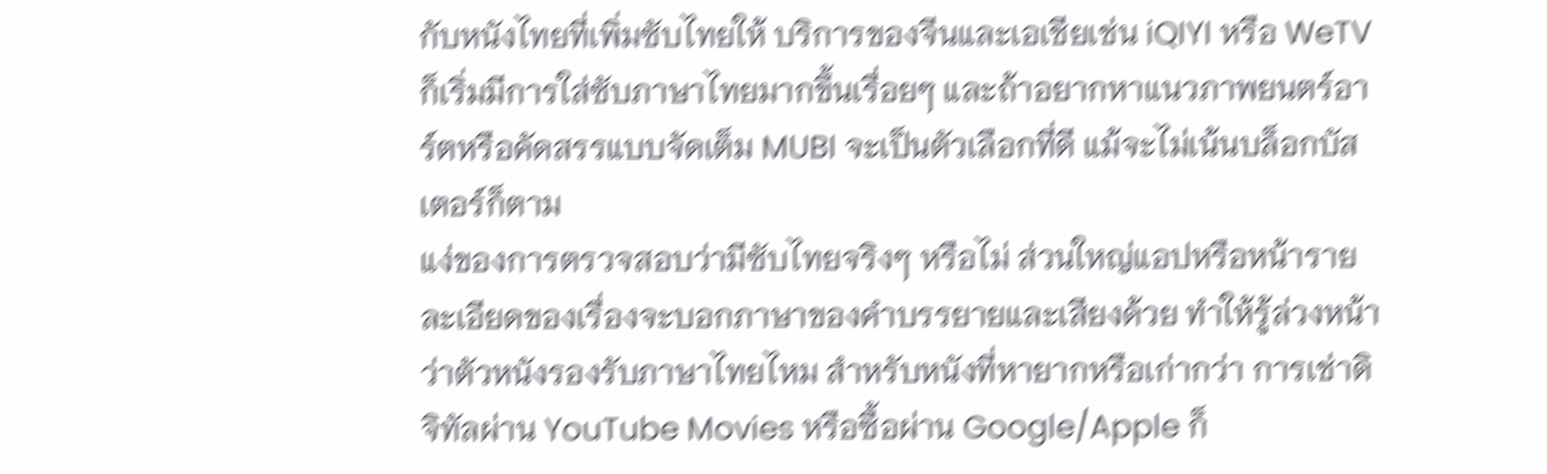กับหนังไทยที่เพิ่มซับไทยให้ บริการของจีนและเอเชียเช่น iQIYI หรือ WeTV ก็เริ่มมีการใส่ซับภาษาไทยมากขึ้นเรื่อยๆ และถ้าอยากหาแนวภาพยนตร์อาร์ตหรือคัดสรรแบบจัดเต็ม MUBI จะเป็นตัวเลือกที่ดี แม้จะไม่เน้นบล็อกบัสเตอร์ก็ตาม
แง่ของการตรวจสอบว่ามีซับไทยจริงๆ หรือไม่ ส่วนใหญ่แอปหรือหน้ารายละเอียดของเรื่องจะบอกภาษาของคำบรรยายและเสียงด้วย ทำให้รู้ล่วงหน้าว่าตัวหนังรองรับภาษาไทยไหม สำหรับหนังที่หายากหรือเก่ากว่า การเช่าดิจิทัลผ่าน YouTube Movies หรือซื้อผ่าน Google/Apple ก็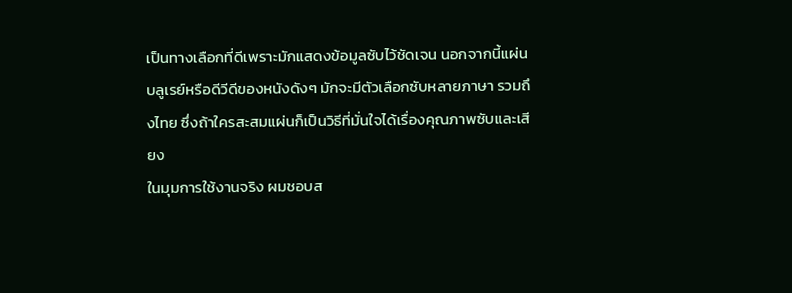เป็นทางเลือกที่ดีเพราะมักแสดงข้อมูลซับไว้ชัดเจน นอกจากนี้แผ่นบลูเรย์หรือดีวีดีของหนังดังๆ มักจะมีตัวเลือกซับหลายภาษา รวมถึงไทย ซึ่งถ้าใครสะสมแผ่นก็เป็นวิธีที่มั่นใจได้เรื่องคุณภาพซับและเสียง
ในมุมการใช้งานจริง ผมชอบส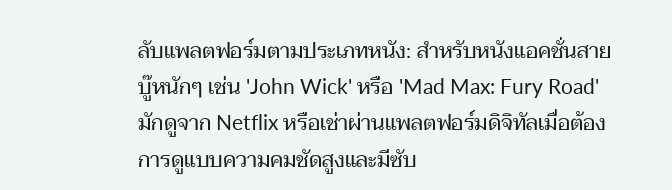ลับแพลตฟอร์มตามประเภทหนัง: สำหรับหนังแอคชั่นสายบู๊หนักๆ เช่น 'John Wick' หรือ 'Mad Max: Fury Road' มักดูจาก Netflix หรือเช่าผ่านแพลตฟอร์มดิจิทัลเมื่อต้องการดูแบบความคมชัดสูงและมีซับ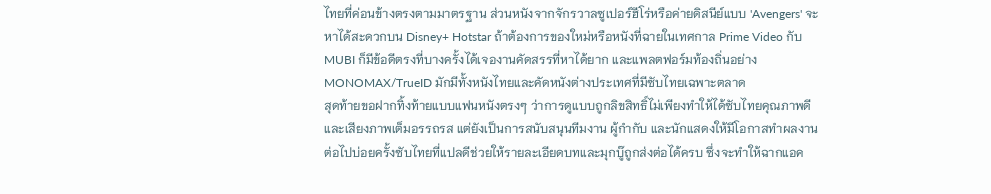ไทยที่ค่อนข้างตรงตามมาตรฐาน ส่วนหนังจากจักรวาลซูเปอร์ฮีโร่หรือค่ายดิสนีย์แบบ 'Avengers' จะหาได้สะดวกบน Disney+ Hotstar ถ้าต้องการของใหม่หรือหนังที่ฉายในเทศกาล Prime Video กับ MUBI ก็มีข้อดีตรงที่บางครั้งได้เจองานคัดสรรที่หาได้ยาก และแพลตฟอร์มท้องถิ่นอย่าง MONOMAX/TrueID มักมีทั้งหนังไทยและคัดหนังต่างประเทศที่มีซับไทยเฉพาะตลาด
สุดท้ายขอฝากทิ้งท้ายแบบแฟนหนังตรงๆ ว่าการดูแบบถูกลิขสิทธิ์ไม่เพียงทำให้ได้ซับไทยคุณภาพดีและเสียงภาพเต็มอรรถรส แต่ยังเป็นการสนับสนุนทีมงาน ผู้กำกับ และนักแสดงให้มีโอกาสทำผลงานต่อไปบ่อยครั้งซับไทยที่แปลดีช่วยให้รายละเอียดบทและมุกบู๊ถูกส่งต่อได้ครบ ซึ่งจะทำให้ฉากแอค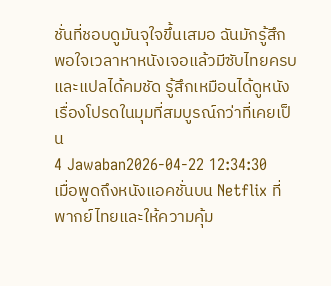ชั่นที่ชอบดูมันจุใจขึ้นเสมอ ฉันมักรู้สึกพอใจเวลาหาหนังเจอแล้วมีซับไทยครบและแปลได้คมชัด รู้สึกเหมือนได้ดูหนังเรื่องโปรดในมุมที่สมบูรณ์กว่าที่เคยเป็น
4 Jawaban2026-04-22 12:34:30
เมื่อพูดถึงหนังแอคชั่นบน Netflix ที่พากย์ไทยและให้ความคุ้ม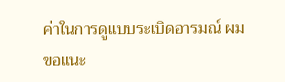ค่าในการดูแบบระเบิดอารมณ์ ผมขอแนะ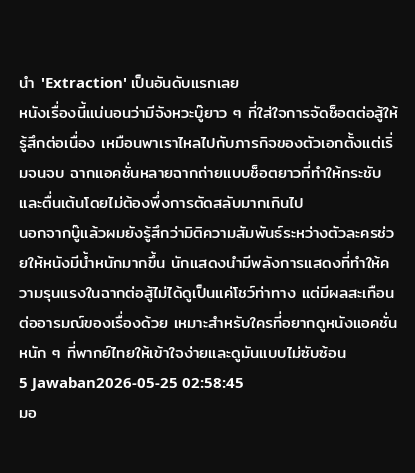นำ 'Extraction' เป็นอันดับแรกเลย
หนังเรื่องนี้แน่นอนว่ามีจังหวะบู๊ยาว ๆ ที่ใส่ใจการจัดช็อตต่อสู้ให้รู้สึกต่อเนื่อง เหมือนพาเราไหลไปกับภารกิจของตัวเอกตั้งแต่เริ่มจนจบ ฉากแอคชั่นหลายฉากถ่ายแบบช็อตยาวที่ทำให้กระชับและตื่นเต้นโดยไม่ต้องพึ่งการตัดสลับมากเกินไป
นอกจากบู๊แล้วผมยังรู้สึกว่ามิติความสัมพันธ์ระหว่างตัวละครช่วยให้หนังมีน้ำหนักมากขึ้น นักแสดงนำมีพลังการแสดงที่ทำให้ความรุนแรงในฉากต่อสู้ไม่ได้ดูเป็นแค่โชว์ท่าทาง แต่มีผลสะเทือนต่ออารมณ์ของเรื่องด้วย เหมาะสำหรับใครที่อยากดูหนังแอคชั่นหนัก ๆ ที่พากย์ไทยให้เข้าใจง่ายและดูมันแบบไม่ซับซ้อน
5 Jawaban2026-05-25 02:58:45
มอ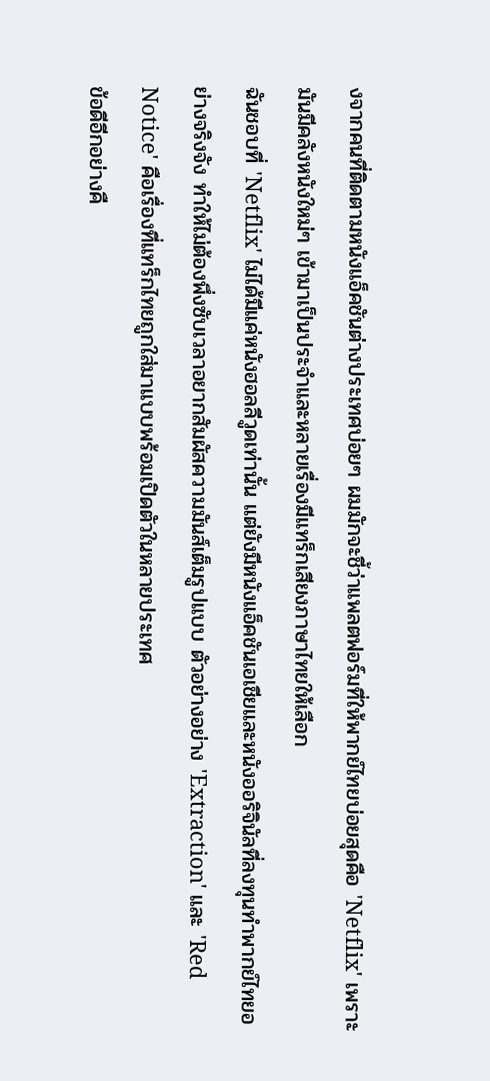งจากคนที่ติดตามหนังแอ็คชันต่างประเทศบ่อยๆ ผมมักจะชี้ว่าแพลตฟอร์มที่ให้พากย์ไทยบ่อยสุดคือ 'Netflix' เพราะมันมีคลังหนังใหม่ๆ เข้ามาเป็นประจำและหลายเรื่องมีแทร็กเสียงภาษาไทยให้เลือก
ฉันชอบที่ 'Netflix' ไม่ได้มีแค่หนังฮอลลีวูดเท่านั้น แต่ยังมีหนังแอ็คชันเอเชียและหนังออริจินัลที่ลงทุนทำพากย์ไทยอย่างจริงจัง ทำให้ไม่ต้องพึ่งซับเวลาอยากสัมผัสความมันส์เต็มรูปแบบ ตัวอย่างอย่าง 'Extraction' และ 'Red Notice' คือเรื่องที่แทร็กไทยถูกใส่มาแบบพร้อมเปิดตัวในหลายประเทศ
ข้อดีอีกอย่างคื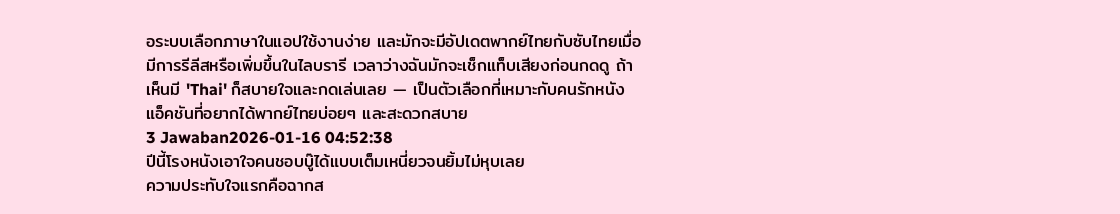อระบบเลือกภาษาในแอปใช้งานง่าย และมักจะมีอัปเดตพากย์ไทยกับซับไทยเมื่อมีการรีลีสหรือเพิ่มขึ้นในไลบรารี เวลาว่างฉันมักจะเช็กแท็บเสียงก่อนกดดู ถ้าเห็นมี 'Thai' ก็สบายใจและกดเล่นเลย — เป็นตัวเลือกที่เหมาะกับคนรักหนังแอ็คชันที่อยากได้พากย์ไทยบ่อยๆ และสะดวกสบาย
3 Jawaban2026-01-16 04:52:38
ปีนี้โรงหนังเอาใจคนชอบบู๊ได้แบบเต็มเหนี่ยวจนยิ้มไม่หุบเลย
ความประทับใจแรกคือฉากส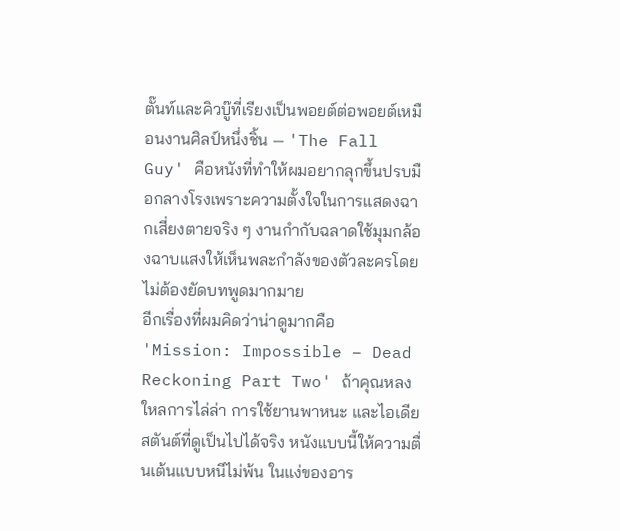ตั๊นท์และคิวบู๊ที่เรียงเป็นพอยต์ต่อพอยต์เหมือนงานศิลป์หนึ่งชิ้น — 'The Fall Guy' คือหนังที่ทำให้ผมอยากลุกขึ้นปรบมือกลางโรงเพราะความตั้งใจในการแสดงฉากเสี่ยงตายจริง ๆ งานกำกับฉลาดใช้มุมกล้องฉาบแสงให้เห็นพละกำลังของตัวละครโดยไม่ต้องยัดบทพูดมากมาย
อีกเรื่องที่ผมคิดว่าน่าดูมากคือ 'Mission: Impossible – Dead Reckoning Part Two' ถ้าคุณหลงใหลการไล่ล่า การใช้ยานพาหนะ และไอเดียสตันต์ที่ดูเป็นไปได้จริง หนังแบบนี้ให้ความตื่นเต้นแบบหนีไม่พ้น ในแง่ของอาร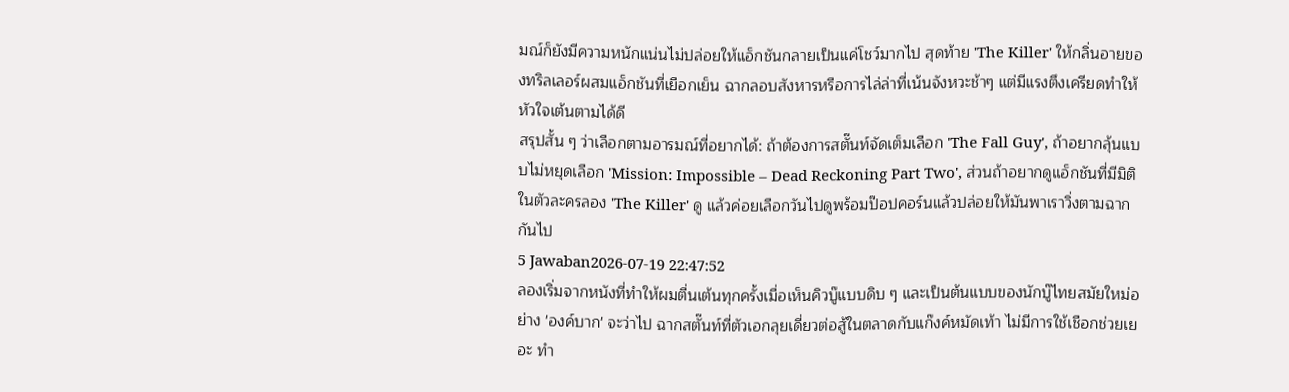มณ์ก็ยังมีความหนักแน่นไม่ปล่อยให้แอ็กชันกลายเป็นแค่โชว์มากไป สุดท้าย 'The Killer' ให้กลิ่นอายของทริลเลอร์ผสมแอ็กชันที่เยือกเย็น ฉากลอบสังหารหรือการไล่ล่าที่เน้นจังหวะช้าๆ แต่มีแรงตึงเครียดทำให้หัวใจเต้นตามได้ดี
สรุปสั้น ๆ ว่าเลือกตามอารมณ์ที่อยากได้: ถ้าต้องการสตั๊นท์จัดเต็มเลือก 'The Fall Guy', ถ้าอยากลุ้นแบบไม่หยุดเลือก 'Mission: Impossible – Dead Reckoning Part Two', ส่วนถ้าอยากดูแอ็กชันที่มีมิติในตัวละครลอง 'The Killer' ดู แล้วค่อยเลือกวันไปดูพร้อมป๊อปคอร์นแล้วปล่อยให้มันพาเราวิ่งตามฉากกันไป
5 Jawaban2026-07-19 22:47:52
ลองเริ่มจากหนังที่ทำให้ผมตื่นเต้นทุกครั้งเมื่อเห็นคิวบู๊แบบดิบ ๆ และเป็นต้นแบบของนักบู๊ไทยสมัยใหม่อย่าง 'องค์บาก' จะว่าไป ฉากสตั๊นท์ที่ตัวเอกลุยเดี่ยวต่อสู้ในตลาดกับแก๊งค์หมัดเท้า ไม่มีการใช้เชือกช่วยเยอะ ทำ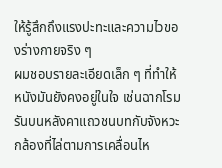ให้รู้สึกถึงแรงปะทะและความไวของร่างกายจริง ๆ
ผมชอบรายละเอียดเล็ก ๆ ที่ทำให้หนังมันยังคงอยู่ในใจ เช่นฉากโรมรันบนหลังคาแถวชนบทกับจังหวะกล้องที่ไล่ตามการเคลื่อนไห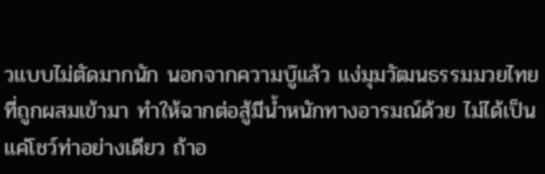วแบบไม่ตัดมากนัก นอกจากความบู๊แล้ว แง่มุมวัฒนธรรมมวยไทยที่ถูกผสมเข้ามา ทำให้ฉากต่อสู้มีน้ำหนักทางอารมณ์ด้วย ไม่ได้เป็นแค่โชว์ท่าอย่างเดียว ถ้าอ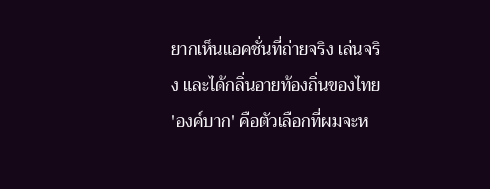ยากเห็นแอคชั่นที่ถ่ายจริง เล่นจริง และได้กลิ่นอายท้องถิ่นของไทย 'องค์บาก' คือตัวเลือกที่ผมจะห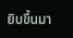ยิบขึ้นมา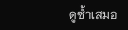ดูซ้ำเสมอ